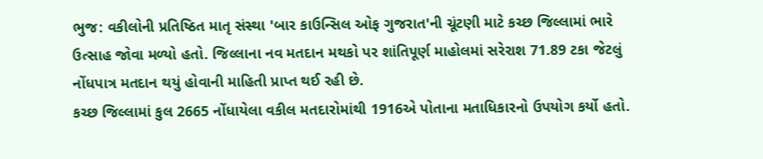ભુજ: વકીલોની પ્રતિષ્ઠિત માતૃ સંસ્થા 'બાર કાઉન્સિલ ઓફ ગુજરાત'ની ચૂંટણી માટે કચ્છ જિલ્લામાં ભારે ઉત્સાહ જોવા મળ્યો હતો. જિલ્લાના નવ મતદાન મથકો પર શાંતિપૂર્ણ માહોલમાં સરેરાશ 71.89 ટકા જેટલું નોંધપાત્ર મતદાન થયું હોવાની માહિતી પ્રાપ્ત થઈ રહી છે.
કચ્છ જિલ્લામાં કુલ 2665 નોંધાયેલા વકીલ મતદારોમાંથી 1916એ પોતાના મતાધિકારનો ઉપયોગ કર્યો હતો.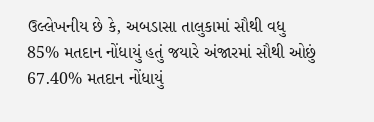ઉલ્લેખનીય છે કે, અબડાસા તાલુકામાં સૌથી વધુ 85% મતદાન નોંધાયું હતું જયારે અંજારમાં સૌથી ઓછું 67.40% મતદાન નોંધાયું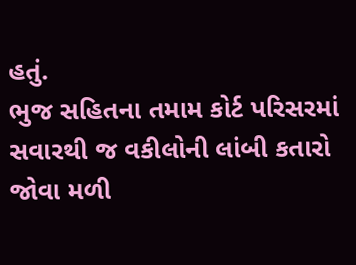હતું.
ભુજ સહિતના તમામ કોર્ટ પરિસરમાં સવારથી જ વકીલોની લાંબી કતારો જોવા મળી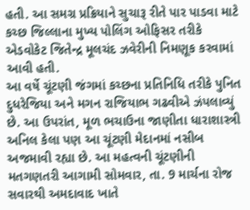હતી. આ સમગ્ર પ્રક્રિયાને સુચારૂ રીતે પાર પાડવા માટે કચ્છ જિલ્લાના મુખ્ય પોલિંગ ઓફિસર તરીકે એડવોકેટ જિતેન્દ્ર મૂલચંદ ઝવેરીની નિમણૂક કરવામાં આવી હતી.
આ વર્ષે ચૂંટણી જંગમાં કચ્છના પ્રતિનિધિ તરીકે પુનિત દુધરેજિયા અને મગન રાજિયાભ ગઢવીએ ઝંપલાવ્યું છે. આ ઉપરાંત, મૂળ ભચાઉના જાણીતા ધારાશાસ્ત્રી અનિલ કેલા પણ આ ચૂંટણી મેદાનમાં નસીબ અજમાવી રહ્યા છે. આ મહત્વની ચૂંટણીની મતગણતરી આગામી સોમવાર, તા. 9 માર્ચના રોજ સવારથી અમદાવાદ ખાતે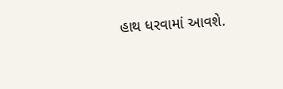હાથ ધરવામાં આવશે.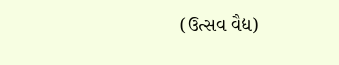(ઉત્સવ વૈદ્ય)